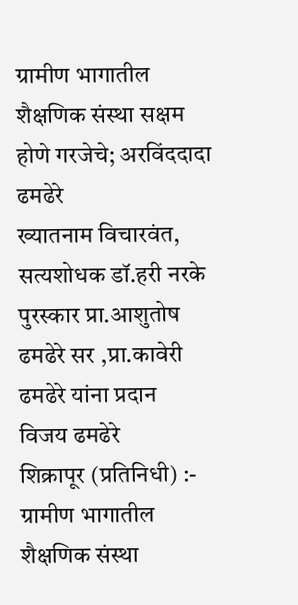ग्रामीण भागातील शैक्षणिक संस्था सक्षम होणे गरजेचे; अरविंददादा ढमढेरे
ख्यातनाम विचारवंत, सत्यशोधक डॉ.हरी नरके पुरस्कार प्रा.आशुतोष ढमढेरे सर ,प्रा.कावेरी ढमढेरे यांना प्रदान
विजय ढमढेरे
शिक्रापूर (प्रतिनिधी) :- ग्रामीण भागातील शैक्षणिक संस्था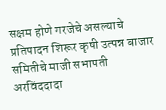सक्षम होणे गरजेचे असल्याचे प्रतिपादन शिरूर कृषी उत्पन्न बाजार समितीचे माजी सभापती अरविंददादा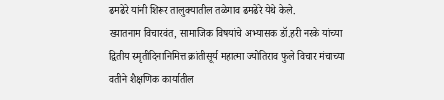ढमढेरे यांनी शिरूर तालुक्यातील तळेगाव ढमढेरे येथे केले.
ख्यातनाम विचारवंत, सामाजिक विषयांचे अभ्यासक डॉ.हरी नरके यांच्या द्वितीय स्मृतीदिनानिमित्त क्रांतीसूर्य महात्मा ज्योतिराव फुले विचार मंचाच्या वतीने शैक्षणिक कार्यातील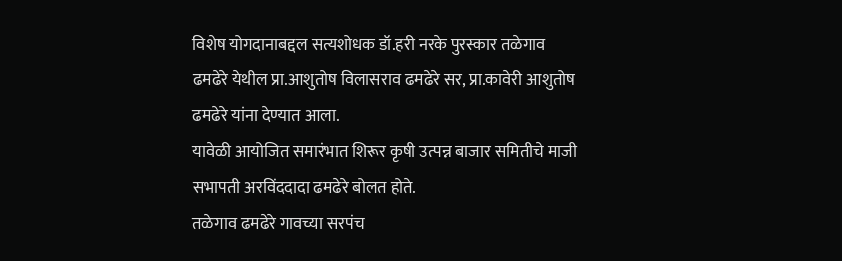विशेष योगदानाबद्दल सत्यशोधक डॉ.हरी नरके पुरस्कार तळेगाव ढमढेरे येथील प्रा.आशुतोष विलासराव ढमढेरे सर, प्रा.कावेरी आशुतोष ढमढेरे यांना देण्यात आला.
यावेळी आयोजित समारंभात शिरूर कृषी उत्पन्न बाजार समितीचे माजी सभापती अरविंददादा ढमढेरे बोलत होते.
तळेगाव ढमढेरे गावच्या सरपंच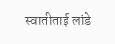स्वातीताई लांडे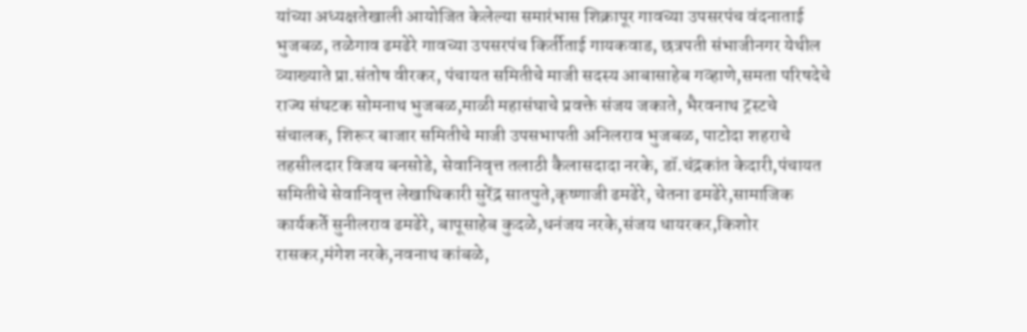यांच्या अध्यक्षतेखाली आयोजित केलेल्या समारंभास शिक्रापूर गावच्या उपसरपंच वंदनाताई भुजबळ, तळेगाव ढमढेरे गावच्या उपसरपंच किर्तीताई गायकवाड, छत्रपती संभाजीनगर येथील व्याख्याते प्रा.संतोष वीरकर, पंचायत समितीचे माजी सदस्य आबासाहेब गव्हाणे,समता परिषदेचे राज्य संघटक सोमनाथ भुजबळ,माळी महासंघाचे प्रवक्ते संजय जकाते, भैरवनाथ ट्रस्टचे संचालक, शिरूर बाजार समितीचे माजी उपसभापती अनिलराव भुजबळ, पाटोदा शहराचे तहसीलदार विजय बनसोडे, सेवानिवृत्त तलाठी कैलासदादा नरके, डॉ.चंद्रकांत केदारी,पंचायत समितीचे सेवानिवृत्त लेखाधिकारी सुरेंद्र सातपुते,कृष्णाजी ढमढेरे, चेतना ढमढेरे,सामाजिक कार्यकर्ते सुनीलराव ढमढेरे, बापूसाहेब कुदळे,धनंजय नरके,संजय धायरकर,किशोर रासकर,मंगेश नरके,नवनाथ कांबळे,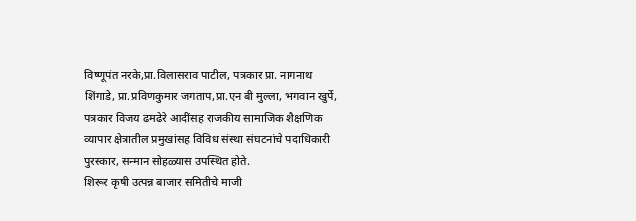विष्णूपंत नरके,प्रा.विलासराव पाटील, पत्रकार प्रा. नागनाथ शिंगाडे, प्रा.प्रविणकुमार जगताप,प्रा.एन बी मुल्ला, भगवान खुर्पे, पत्रकार विजय ढमढेरे आदींसह राजकीय सामाजिक शैक्षणिक व्यापार क्षेत्रातील प्रमुखांसह विविध संस्था संघटनांचे पदाधिकारी पुरस्कार, सन्मान सोहळ्यास उपस्थित होते.
शिरूर कृषी उत्पन्न बाजार समितीचे माजी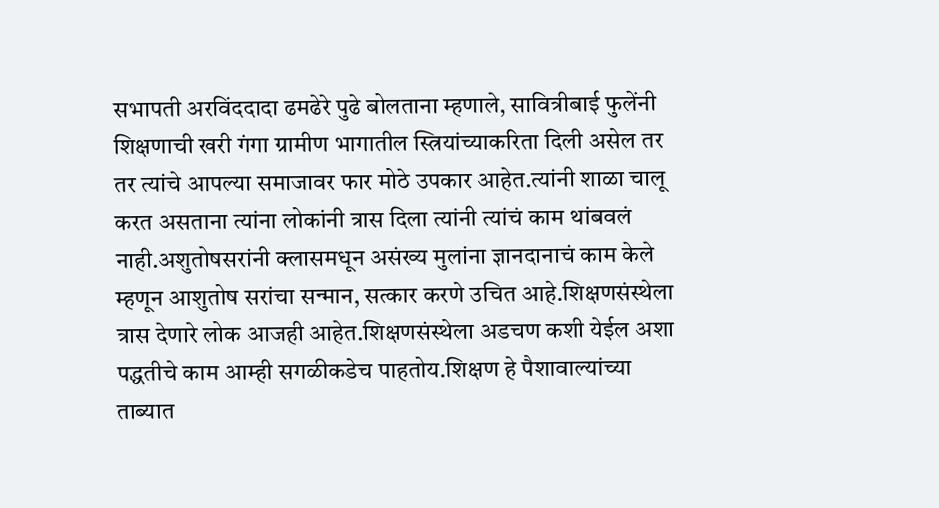सभापती अरविंददादा ढमढेरे पुढे बोलताना म्हणाले, सावित्रीबाई फुलेंनी शिक्षणाची खरी गंगा ग्रामीण भागातील स्त्रियांच्याकरिता दिली असेल तर तर त्यांचे आपल्या समाजावर फार मोठे उपकार आहेत.त्यांनी शाळा चालू करत असताना त्यांना लोकांनी त्रास दिला त्यांनी त्यांचं काम थांबवलं नाही.अशुतोषसरांनी क्लासमधून असंख्य मुलांना ज्ञानदानाचं काम केले म्हणून आशुतोष सरांचा सन्मान, सत्कार करणे उचित आहे.शिक्षणसंस्थेला त्रास देणारे लोक आजही आहेत.शिक्षणसंस्थेला अडचण कशी येईल अशा पद्धतीचे काम आम्ही सगळीकडेच पाहतोय.शिक्षण हे पैशावाल्यांच्या ताब्यात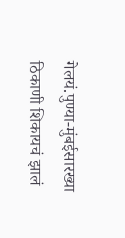गेलयं.पुण्या-मुंबईसारख्या ठिकाणी शिकायचं झालं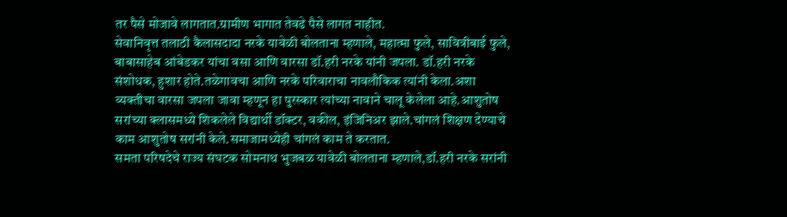तर पैसे मोजावे लागतात.ग्रामीण भागात तेवढे पैसे लागत नाहीत.
सेवानिवृत्त तलाठी कैलासदादा नरके यावेळी बोलताना म्हणाले, महात्मा फुले, सावित्रीबाई फुले, बाबासाहेब आंबेडकर यांचा वसा आणि वारसा डॉ.हरी नरके यांनी जपला. डॉ.हरी नरके संशोधक, हुशार होते.तळेगावचा आणि नरके परिवाराचा नावलौकिक त्यांनी केला.अशा व्यक्तीचा वारसा जपला जावा म्हणून हा पुरस्कार त्यांच्या नावाने चालू केलेला आहे.आशुतोष सरांच्या क्लासमध्ये शिकलेले विद्यार्थी डॉक्टर, वकील, इंजिनिअर झाले.चांगलं शिक्षण देण्याचे काम आशुतोष सरांनी केले.समाजामध्येही चांगलं काम ते करतात.
समता परिषदेचे राज्य संघटक सोमनाथ भुजबळ यावेळी बोलताना म्हणाले,डॉ.हरी नरके सरांनी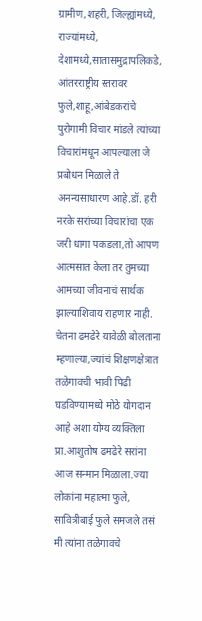ग्रामीण,शहरी, जिल्ह्यांमध्ये, राज्यांमध्ये, देशामध्ये,सातासमुद्रापलिकडे, आंतरराष्ट्रीय स्तरावर फुले,शाहू,आंबेडकरांचे पुरोगामी विचार मांडले त्यांच्या विचारांमधून आपल्याला जे प्रबोधन मिळाले ते अनन्यसाधारण आहे.डॉ. हरी नरके सरांच्या विचारांचा एक जरी धागा पकडला,तो आपण आत्मसात केला तर तुमच्या आमच्या जीवनाचं सार्थक झाल्याशिवाय राहणार नाही.
चेतना ढमढेरे यावेळी बोलताना म्हणाल्या,ज्यांचं शिक्षणक्षेत्रात तळेगावची भावी पिढी घडविण्यामध्ये मोठे योगदान आहे अशा योग्य व्यक्तिला प्रा.आशुतोष ढमढेरे सरांना आज सन्मान मिळाला.ज्या लोकांना महात्मा फुले, सावित्रीबाई फुले समजले तसं मी त्यांना तळेगावचे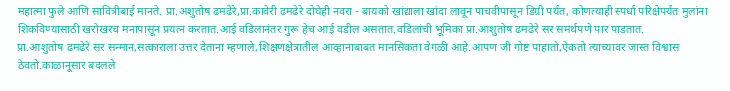महात्मा फुले आणि सावित्रीबाई मानते. प्रा.अशुतोष ढमढेरे,प्रा.कावेरी ढमढेरे दोघेही नवरा - बायको खांद्याला खांदा लावून पाचवीपासून डिग्री पर्यंत, कोणत्याही स्पर्धा परिक्षेपर्यंत मुलांना शिकविण्यासाठी खरोखरच मनापासून प्रयत्न करतात.आई वडिलानंतर गुरू हेच आई वडील असतात.वडिलांची भूमिका प्रा.आशुतोष ढमढेरे सर समर्थपणे पार पाडतात.
प्रा.आशुतोष ढमढेरे सर सन्मान,सत्काराला उत्तर देताना म्हणाले,शिक्षणक्षेत्रातील आव्हानाबाबत मानसिकता वेगळी आहे.आपण जी गोष्ट पाहातो,ऐकतो त्याच्यावर जास्त विश्वास ठेवतो.काळानूसार बदलले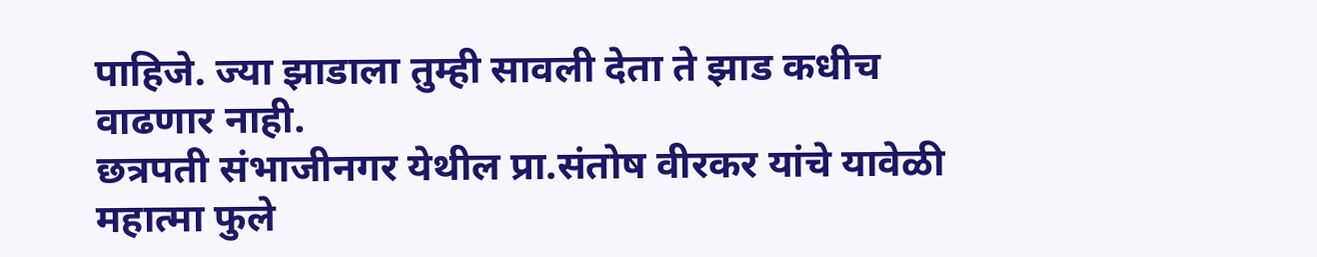पाहिजे. ज्या झाडाला तुम्ही सावली देता ते झाड कधीच वाढणार नाही.
छत्रपती संभाजीनगर येथील प्रा.संतोष वीरकर यांचे यावेळी महात्मा फुले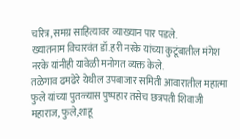चरित्र,समग्र साहित्यावर व्याख्यान पार पडले.
ख्यातनाम विचारवंत डॉ.हरी नरके यांच्या कुटूंबातील मंगेश नरके यांनीही यावेळी मनोगत व्यक्त केले.
तळेगाव ढमढेरे येथील उपबाजार समिती आवारातील महात्मा फुले यांच्या पुतळ्यास पुष्पहार तसेच छत्रपती शिवाजी महाराज, फुले,शाहू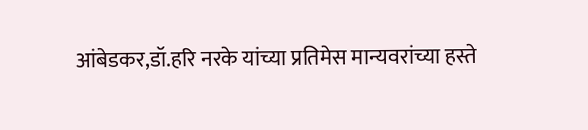आंबेडकर,डॉ.हरि नरके यांच्या प्रतिमेस मान्यवरांच्या हस्ते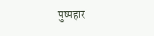पुष्पहार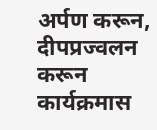अर्पण करून, दीपप्रज्वलन करून कार्यक्रमास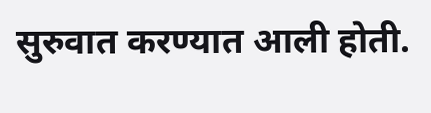सुरुवात करण्यात आली होती.